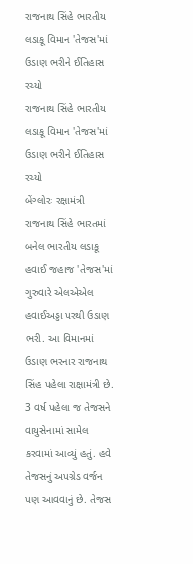રાજનાથ સિંહે ભારતીય લડાકૂ વિમાન 'તેજસ'માં ઉડાણ ભરીને ઈતિહાસ રચ્યો
રાજનાથ સિંહે ભારતીય લડાકૂ વિમાન 'તેજસ'માં ઉડાણ ભરીને ઈતિહાસ રચ્યો
બેંગ્લોરઃ રક્ષામંત્રી રાજનાથ સિંહે ભારતમાં બનેલ ભારતીય લડાકૂ હવાઈ જહાજ 'તેજસ'માં ગુરુવારે એલએએલ હવાઈઅડ્ડા પરથી ઉડાણ ભરી. આ વિમાનમાં ઉડાણ ભરનાર રાજનાથ સિંહ પહેલા રાક્ષામંત્રી છે. 3 વર્ષ પહેલા જ તેજસને વાયુસેનામાં સામેલ કરવામાં આવ્યું હતું. હવે તેજસનું અપગ્રેડ વર્જન પણ આવવાનું છે. તેજસ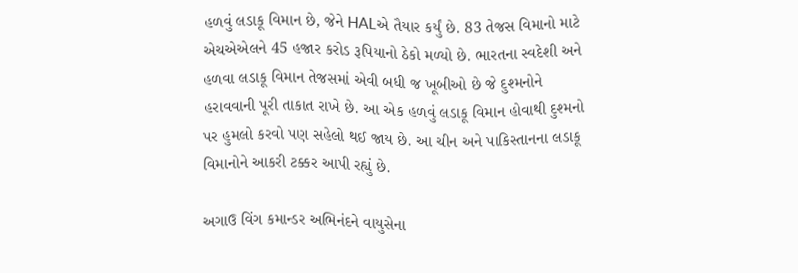હળવું લડાકૂ વિમાન છે, જેને HALએ તૈયાર કર્યું છે. 83 તેજસ વિમાનો માટે એચએએલને 45 હજાર કરોડ રૂપિયાનો ઠેકો મળ્યો છે. ભારતના સ્વદેશી અને હળવા લડાકૂ વિમાન તેજસમાં એવી બધી જ ખૂબીઓ છે જે દુશ્મનોને હરાવવાની પૂરી તાકાત રાખે છે. આ એક હળવું લડાકૂ વિમાન હોવાથી દુશ્મનો પર હુમલો કરવો પણ સહેલો થઈ જાય છે. આ ચીન અને પાકિસ્તાનના લડાકૂ વિમાનોને આકરી ટક્કર આપી રહ્યું છે.

અગાઉ વિંગ કમાન્ડર અભિનંદને વાયુસેના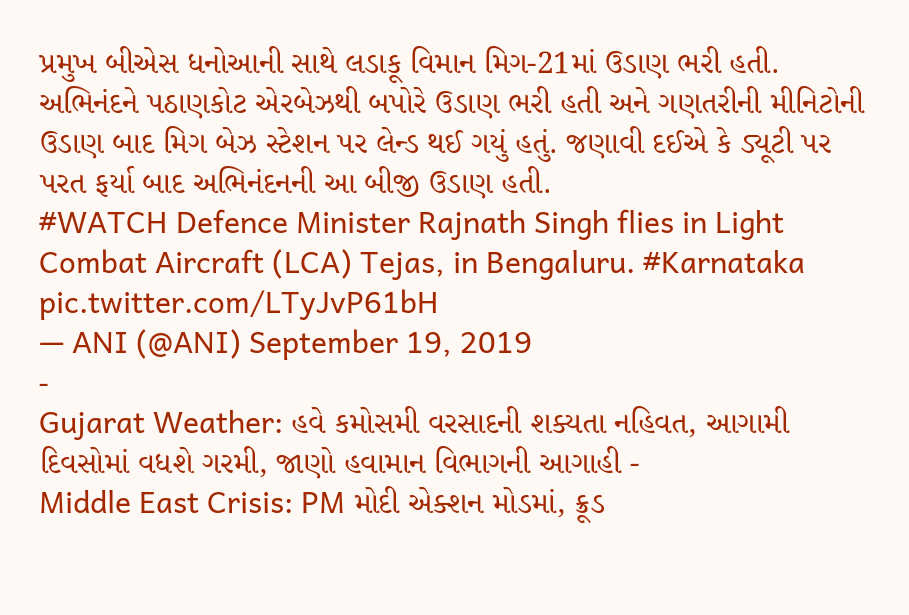પ્રમુખ બીએસ ધનોઆની સાથે લડાકૂ વિમાન મિગ-21માં ઉડાણ ભરી હતી. અભિનંદને પઠાણકોટ એરબેઝથી બપોરે ઉડાણ ભરી હતી અને ગણતરીની મીનિટોની ઉડાણ બાદ મિગ બેઝ સ્ટેશન પર લેન્ડ થઈ ગયું હતું. જણાવી દઈએ કે ડ્યૂટી પર પરત ફર્યા બાદ અભિનંદનની આ બીજી ઉડાણ હતી.
#WATCH Defence Minister Rajnath Singh flies in Light Combat Aircraft (LCA) Tejas, in Bengaluru. #Karnataka pic.twitter.com/LTyJvP61bH
— ANI (@ANI) September 19, 2019
-
Gujarat Weather: હવે કમોસમી વરસાદની શક્યતા નહિવત, આગામી દિવસોમાં વધશે ગરમી, જાણો હવામાન વિભાગની આગાહી -
Middle East Crisis: PM મોદી એક્શન મોડમાં, ક્રૂડ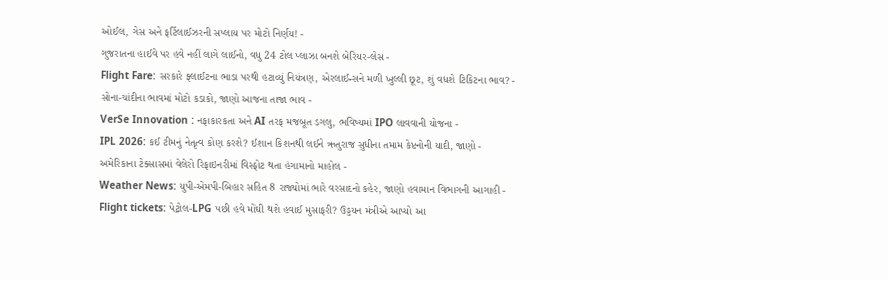ઓઈલ, ગેસ અને ફર્ટિલાઈઝરની સપ્લાય પર મોટો નિર્ણય! -
ગુજરાતના હાઈવે પર હવે નહીં લાગે લાઈનો, વધુ 24 ટોલ પ્લાઝા બનશે બેરિયર-લેસ -
Flight Fare: સરકારે ફ્લાઈટના ભાડા પરથી હટાવ્યું નિયંત્રણ, એરલાઈન્સને મળી ખુલ્લી છૂટ, શું વધશે ટિકિટના ભાવ? -
સોના-ચાંદીના ભાવમાં મોટો કડાકો, જાણો આજના તાજા ભાવ -
VerSe Innovation : નફાકારકતા અને AI તરફ મજબૂત ડગલુ, ભવિષ્યમાં IPO લાવવાની યોજના -
IPL 2026: કઈ ટીમનું નેતૃત્વ કોણ કરશે? ઈશાન કિશનથી લઈને ઋતુરાજ સુધીના તમામ કેપ્ટનોની યાદી, જાણો -
અમેરિકાના ટેક્સાસમાં વેલેરો રિફાઇનરીમાં વિસ્ફોટ થતા હંગામાનો માહોલ -
Weather News: યુપી-એમપી-બિહાર સહિત 8 રાજ્યોમાં ભારે વરસાદનો કહેર, જાણો હવામાન વિભાગની આગાહી -
Flight tickets: પેટ્રોલ-LPG પછી હવે મોંઘી થશે હવાઈ મુસાફરી? ઉડ્ડયન મંત્રીએ આપ્યો આ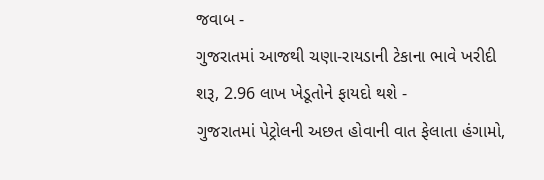જવાબ -
ગુજરાતમાં આજથી ચણા-રાયડાની ટેકાના ભાવે ખરીદી શરૂ, 2.96 લાખ ખેડૂતોને ફાયદો થશે -
ગુજરાતમાં પેટ્રોલની અછત હોવાની વાત ફેલાતા હંગામો,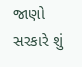જાણો સરકારે શું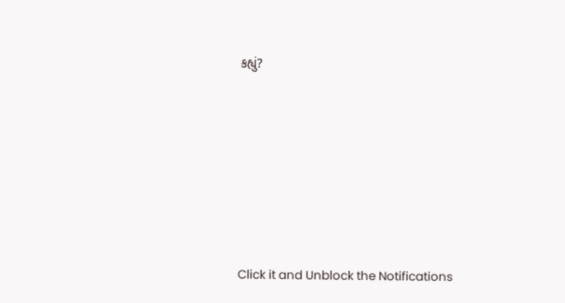કહ્યું?










Click it and Unblock the Notifications